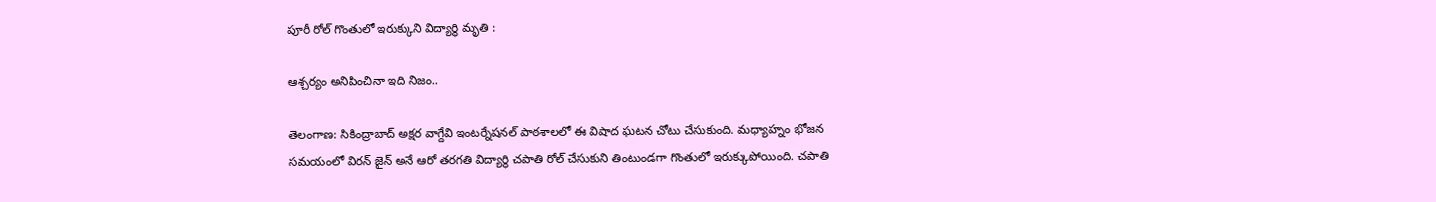పూరీ రోల్ గొంతులో ఇరుక్కుని విద్యార్థి మృతి :

ఆశ్చర్యం అనిపించినా ఇది నిజం..

తెలంగాణ: సికింద్రాబాద్ అక్షర వాగ్దేవి ఇంటర్నేషనల్ పాఠశాలలో ఈ విషాద ఘటన చోటు చేసుకుంది. మధ్యాహ్నం భోజన సమయంలో విరన్ జైన్ అనే ఆరో తరగతి విద్యార్థి చపాతి రోల్ చేసుకుని తింటుండగా గొంతులో ఇరుక్కుపోయింది. చపాతి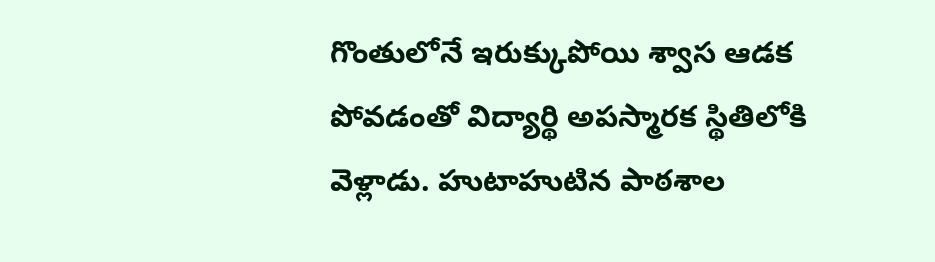గొంతులోనే ఇరుక్కుపోయి శ్వాస ఆడక పోవడంతో విద్యార్థి అపస్మారక స్థితిలోకి వెళ్లాడు. హుటాహుటిన పాఠశాల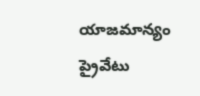యాజమాన్యం ప్రైవేటు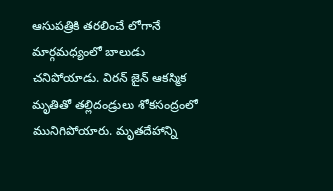ఆసుపత్రికి తరలించే లోగానే మార్గమధ్యంలో బాలుడు చనిపోయాడు. విరన్ జైన్ ఆకస్మిక మృతితో తల్లిదండ్రులు శోకసంద్రంలో మునిగిపోయారు. మృతదేహాన్ని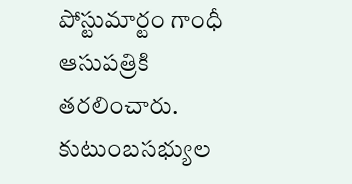పోస్టుమార్టం గాంధీ ఆసుపత్రికి తరలించారు. కుటుంబసభ్యుల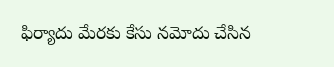ఫిర్యాదు మేరకు కేసు నమోదు చేసిన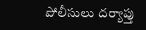పోలీసులు దర్యాప్తు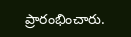ప్రారంభించారు.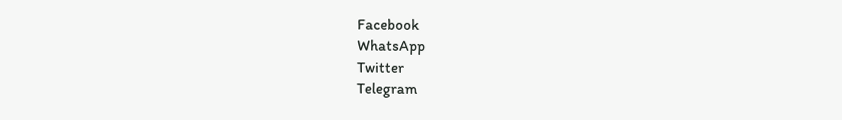Facebook
WhatsApp
Twitter
Telegram